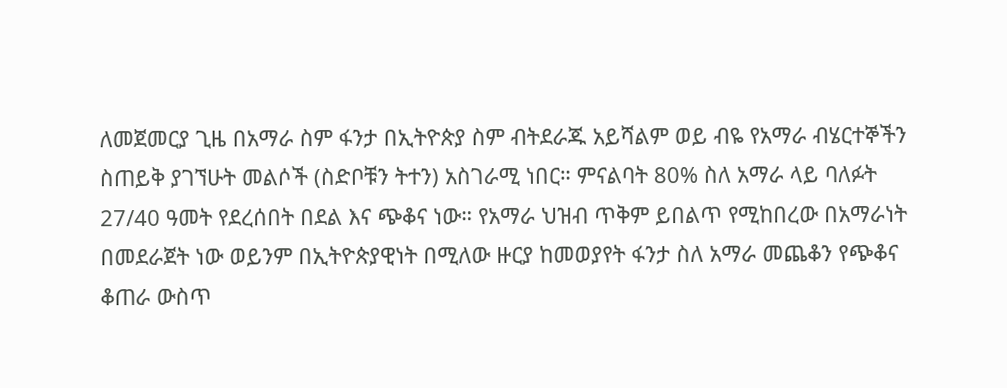ለመጀመርያ ጊዜ በአማራ ስም ፋንታ በኢትዮጵያ ስም ብትደራጁ አይሻልም ወይ ብዬ የአማራ ብሄርተኞችን ስጠይቅ ያገኘሁት መልሶች (ስድቦቹን ትተን) አስገራሚ ነበር። ምናልባት 80% ስለ አማራ ላይ ባለፉት 27/40 ዓመት የደረሰበት በደል እና ጭቆና ነው። የአማራ ህዝብ ጥቅም ይበልጥ የሚከበረው በአማራነት በመደራጀት ነው ወይንም በኢትዮጵያዊነት በሚለው ዙርያ ከመወያየት ፋንታ ስለ አማራ መጨቆን የጭቆና ቆጠራ ውስጥ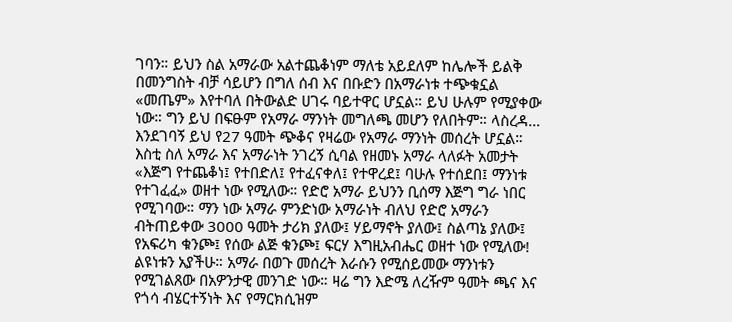ገባን። ይህን ስል አማራው አልተጨቆነም ማለቴ አይደለም ከሌሎች ይልቅ በመንግስት ብቻ ሳይሆን በግለ ሰብ እና በቡድን በአማራነቱ ተጭቁኗል «መጤም» እየተባለ በትውልድ ሀገሩ ባይተዋር ሆኗል። ይህ ሁሉም የሚያቀው ነው። ግን ይህ በፍፁም የአማራ ማንነት መግለጫ መሆን የለበትም። ላስረዳ…
እንደገባኝ ይህ የ27 ዓመት ጭቆና የዛሬው የአማራ ማንነት መሰረት ሆኗል። እስቲ ስለ አማራ እና አማራነት ንገረኝ ሲባል የዘመኑ አማራ ላለፉት አመታት «እጅግ የተጨቆነ፤ የተበድለ፤ የተፈናቀለ፤ የተዋረደ፤ ባሁሉ የተሰደበ፤ ማንነቱ የተገፈፈ» ወዘተ ነው የሚለው። የድሮ አማራ ይህንን ቢሰማ እጅግ ግራ ነበር የሚገባው። ማን ነው አማራ ምንድነው አማራነት ብለህ የድሮ አማራን ብትጠይቀው 3000 ዓመት ታሪክ ያለው፤ ሃይማኖት ያለው፤ ስልጣኔ ያለው፤ የአፍሪካ ቁንጮ፤ የሰው ልጅ ቁንጮ፤ ፍርሃ እግዚአብሔር ወዘተ ነው የሚለው! ልዩነቱን አያችሁ። አማራ በወጉ መሰረት እራሱን የሚሰይመው ማንነቱን የሚገልጸው በአዎንታዊ መንገድ ነው። ዛሬ ግን እድሜ ለረዥም ዓመት ጫና እና የጎሳ ብሄርተኝነት እና የማርክሲዝም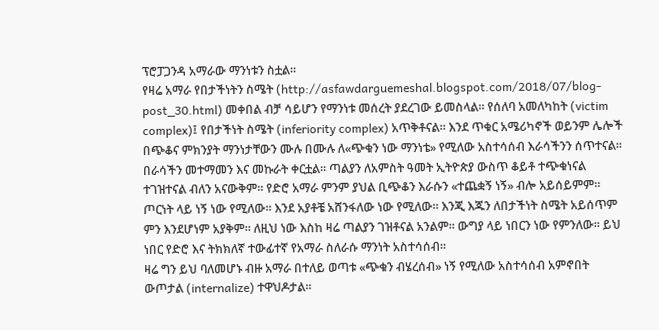ፕሮፓጋንዳ አማራው ማንነቱን ስቷል።
የዛሬ አማራ የበታችነትን ስሜት (http://asfawdarguemeshal.blogspot.com/2018/07/blog-post_30.html) መቀበል ብቻ ሳይሆን የማንነቱ መሰረት ያደረገው ይመስላል። የሰለባ አመለካከት (victim complex)፤ የበታችነት ስሜት (inferiority complex) አጥቅቶናል። እንደ ጥቁር አሜሪካኖች ወይንም ሌሎች በጭቆና ምክንያት ማንነታቸውን ሙሉ በሙሉ ለ«ጭቁን ነው ማንነቴ» የሚለው አስተሳሰብ እራሳችንን ሰጥተናል።
በራሳችን መተማመን እና መኩራት ቀርቷል። ጣልያን ለአምስት ዓመት ኢትዮጵያ ውስጥ ቆይቶ ተጭቁነናል ተገዝተናል ብለን አናውቅም። የድሮ አማራ ምንም ያህል ቢጭቆን እራሱን «ተጨቋኝ ነኝ» ብሎ አይሰይምም። ጦርነት ላይ ነኝ ነው የሚለው። እንደ አያቶቼ አሸንፋለው ነው የሚለው። እንጂ እጁን ለበታችነት ስሜት አይሰጥም ምን እንደሆነም አያቅም። ለዚህ ነው እስከ ዛሬ ጣልያን ገዝቶናል አንልም። ውግያ ላይ ነበርን ነው የምንለው። ይህ ነበር የድሮ እና ትክክለኛ ተውፊተኛ የአማራ ስለራሱ ማንነት አስተሳሰብ።
ዛሬ ግን ይህ ባለመሆኑ ብዙ አማራ በተለይ ወጣቱ «ጭቁን ብሄረሰብ» ነኝ የሚለው አስተሳሰብ አምኖበት ውጦታል (internalize) ተዋህዶታል።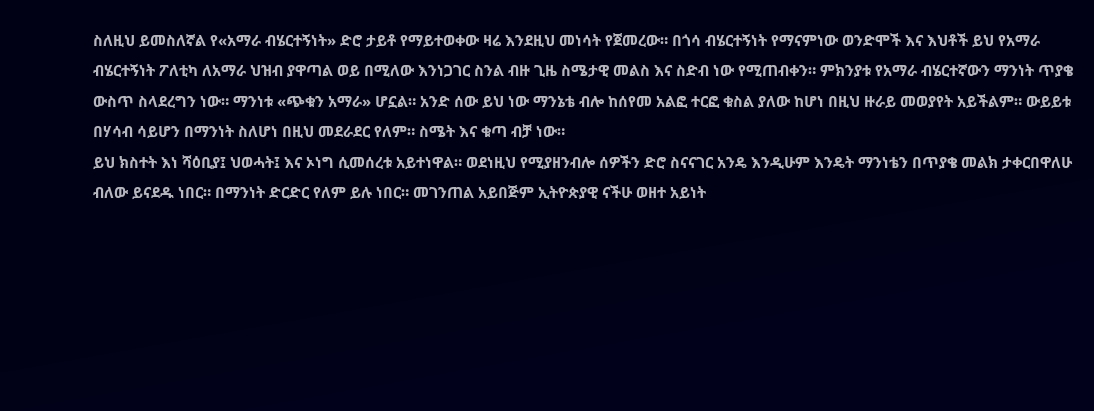ስለዚህ ይመስለኛል የ«አማራ ብሄርተኝነት» ድሮ ታይቶ የማይተወቀው ዛሬ እንደዚህ መነሳት የጀመረው። በጎሳ ብሄርተኝነት የማናምነው ወንድሞች እና እህቶች ይህ የአማራ ብሄርተኝነት ፖለቲካ ለአማራ ህዝብ ያዋጣል ወይ በሚለው እንነጋገር ስንል ብዙ ጊዜ ስሜታዊ መልስ እና ስድብ ነው የሚጠብቀን። ምክንያቱ የአማራ ብሄርተኛውን ማንነት ጥያቄ ውስጥ ስላደረግን ነው። ማንነቱ «ጭቁን አማራ» ሆኗል። አንድ ሰው ይህ ነው ማንኔቴ ብሎ ከሰየመ አልፎ ተርፎ ቁስል ያለው ከሆነ በዚህ ዙራይ መወያየት አይችልም። ውይይቱ በሃሳብ ሳይሆን በማንነት ስለሆነ በዚህ መደራደር የለም። ስሜት እና ቁጣ ብቻ ነው።
ይህ ክስተት እነ ሻዕቢያ፤ ህወሓት፤ እና ኦነግ ሲመሰረቱ አይተነዋል። ወደነዚህ የሚያዘንብሎ ሰዎችን ድሮ ስናናገር አንዴ እንዲሁም እንዴት ማንነቴን በጥያቄ መልክ ታቀርበዋለሁ ብለው ይናደዱ ነበር። በማንነት ድርድር የለም ይሉ ነበር። መገንጠል አይበጅም ኢትዮጵያዊ ናችሁ ወዘተ አይነት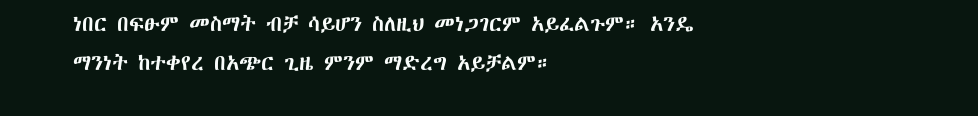ነበር በፍፁም መስማት ብቻ ሳይሆን ስለዚህ መነጋገርም አይፈልጉም። አንዴ ማንነት ከተቀየረ በአጭር ጊዜ ምንም ማድረግ አይቻልም።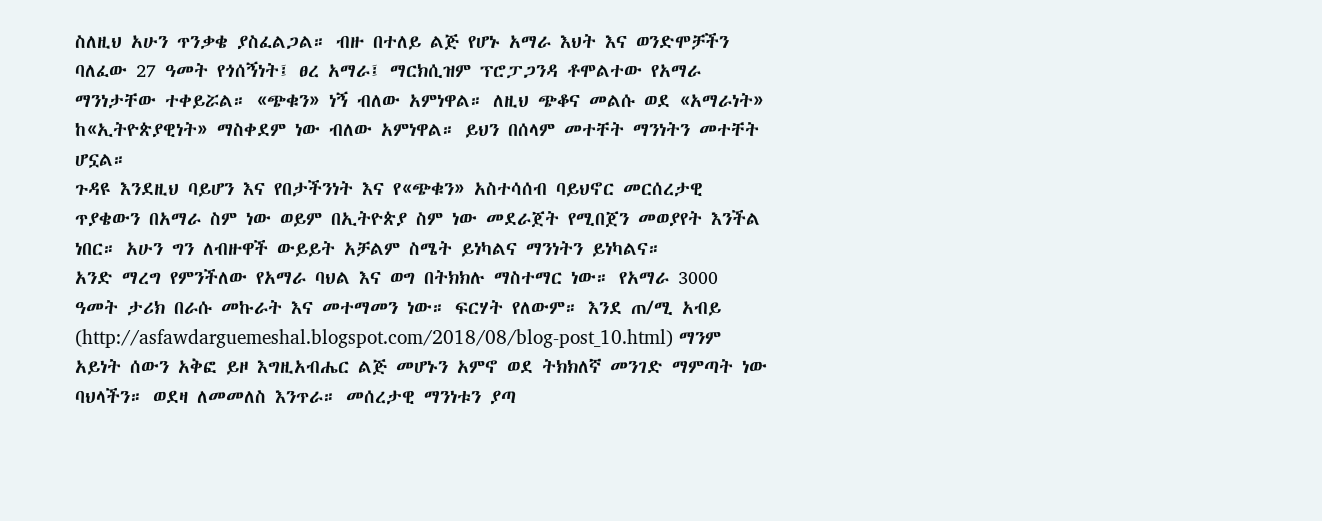ስለዚህ አሁን ጥንቃቄ ያስፈልጋል። ብዙ በተለይ ልጅ የሆኑ አማራ እህት እና ወንድሞቻችን ባለፈው 27 ዓመት የጎሰኝነት፤ ፀረ አማራ፤ ማርክሲዝም ፕሮፓጋንዳ ቶሞልተው የአማራ ማንነታቸው ተቀይሯል። «ጭቁን» ነኝ ብለው አምነዋል። ለዚህ ጭቆና መልሱ ወደ «አማራነት» ከ«ኢትዮጵያዊነት» ማስቀደም ነው ብለው አምነዋል። ይህን በሰላም መተቸት ማንነትን መተቸት ሆኗል።
ጉዳዩ እንደዚህ ባይሆን እና የበታችንነት እና የ«ጭቁን» አስተሳሰብ ባይህኖር መርሰረታዊ ጥያቄውን በአማራ ስም ነው ወይም በኢትዮጵያ ስም ነው መደራጀት የሚበጀን መወያየት እንችል ነበር። አሁን ግን ለብዙዋች ውይይት አቻልም ስሜት ይነካልና ማንነትን ይነካልና።
አንድ ማረግ የምንችለው የአማራ ባህል እና ወግ በትክክሉ ማስተማር ነው። የአማራ 3000 ዓመት ታሪክ በራሱ መኩራት እና መተማመን ነው። ፍርሃት የለውም። እንደ ጠ/ሚ አብይ (http://asfawdarguemeshal.blogspot.com/2018/08/blog-post_10.html) ማንም አይነት ሰውን አቅፎ ይዞ እግዚአብሔር ልጅ መሆኑን አምኖ ወደ ትክክለኛ መንገድ ማምጣት ነው ባህላችን። ወደዛ ለመመለስ እንጥራ። መሰረታዊ ማንነቱን ያጣ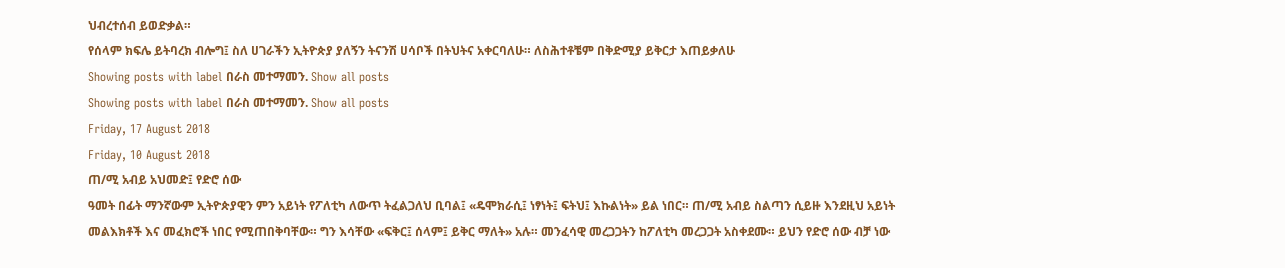ህብረተሰብ ይወድቃል።
የሰላም ክፍሌ ይትባረክ ብሎግ፤ ስለ ሀገራችን ኢትዮጵያ ያለኝን ትናንሽ ሀሳቦች በትህትና አቀርባለሁ። ለስሕተቶቼም በቅድሚያ ይቅርታ እጠይቃለሁ
Showing posts with label በራስ መተማመን. Show all posts
Showing posts with label በራስ መተማመን. Show all posts
Friday, 17 August 2018
Friday, 10 August 2018
ጠ/ሚ አብይ አህመድ፤ የድሮ ሰው
ዓመት በፊት ማንኛውም ኢትዮጵያዊን ምን አይነት የፖለቲካ ለውጥ ትፈልጋለህ ቢባል፤ «ዴሞክራሲ፤ ነፃነት፤ ፍትህ፤ እኩልነት» ይል ነበር። ጠ/ሚ አብይ ስልጣን ሲይዙ እንደዚህ አይነት መልእክቶች እና መፈክሮች ነበር የሚጠበቅባቸው። ግን እሳቸው «ፍቅር፤ ሰላም፤ ይቅር ማለት» አሉ። መንፈሳዊ መረጋጋትን ከፖለቲካ መረጋጋት አስቀደሙ። ይህን የድሮ ሰው ብቻ ነው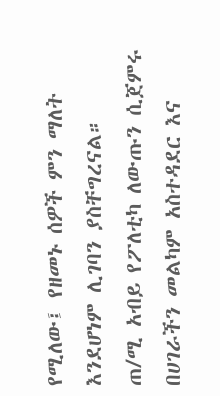የሚለው፤ የዘመኑ ሰዎች ምን ማለት እንደሆነም ሊገባን ያስቸግረናል።
ጠ/ሚ አብይ የፖለቲካ ለውጡን ሲጀምሩ በሀገራችን መልካም አስተዳደር እና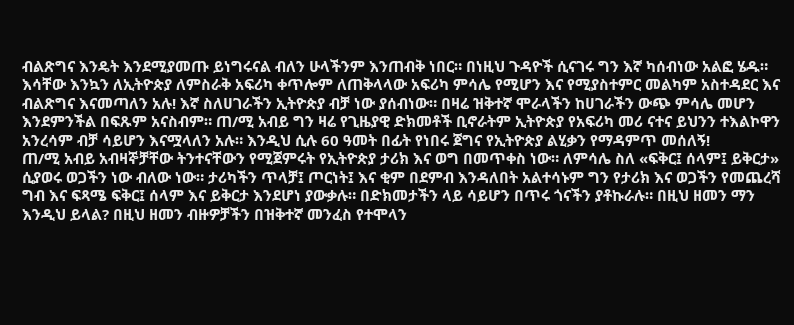ብልጽግና እንዴት እንደሚያመጡ ይነግሩናል ብለን ሁላችንም እንጠብቅ ነበር። በነዚህ ጉዳዮች ሲናገሩ ግን እኛ ካሰብነው አልፎ ሄዱ። እሳቸው እንኳን ለኢትዮጵያ ለምስራቅ አፍሪካ ቀጥሎም ለጠቅላላው አፍሪካ ምሳሌ የሚሆን እና የሚያስተምር መልካም አስተዳደር እና ብልጽግና እናመጣለን አሉ! እኛ ስለሀገራችን ኢትዮጵያ ብቻ ነው ያሰብነው። በዛሬ ዝቅተኛ ሞራላችን ከሀገራችን ውጭ ምሳሌ መሆን እንደምንችል በፍጹም አናስብም። ጠ/ሚ አብይ ግን ዛሬ የጊዜያዊ ድክመቶች ቢኖራትም ኢትዮጵያ የአፍሪካ መሪ ናተና ይህንን ተእልኮዋን አንረሳም ብቻ ሳይሆን እናሟላለን አሉ። እንዲህ ሲሉ 60 ዓመት በፊት የነበሩ ጀግና የኢትዮጵያ ልሂቃን የማዳምጥ መሰለኝ!
ጠ/ሚ አብይ አብዛኞቻቸው ትንተናቸውን የሚጀምሩት የኢትዮጵያ ታሪክ እና ወግ በመጥቀስ ነው። ለምሳሌ ስለ «ፍቅር፤ ሰላም፤ ይቅርታ» ሲያወሩ ወጋችን ነው ብለው ነው። ታሪካችን ጥላቻ፤ ጦርነት፤ እና ቂም በደምብ እንዳለበት አልተሳኑም ግን የታሪክ እና ወጋችን የመጨረሻ ግብ እና ፍጻሜ ፍቅር፤ ሰላም እና ይቅርታ እንደሆነ ያውቃሉ። በድክመታችን ላይ ሳይሆን በጥሩ ጎናችን ያቶኩራሉ። በዚህ ዘመን ማን እንዲህ ይላል? በዚህ ዘመን ብዙዎቻችን በዝቅተኛ መንፈስ የተሞላን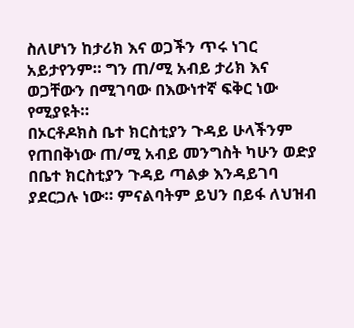ስለሆነን ከታሪክ እና ወጋችን ጥሩ ነገር አይታየንም። ግን ጠ/ሚ አብይ ታሪክ እና ወጋቸውን በሚገባው በእውነተኛ ፍቅር ነው የሚያዩት።
በኦርቶዶክስ ቤተ ክርስቲያን ጉዳይ ሁላችንም የጠበቅነው ጠ/ሚ አብይ መንግስት ካሁን ወድያ በቤተ ክርስቲያን ጉዳይ ጣልቃ እንዳይገባ ያደርጋሉ ነው። ምናልባትም ይህን በይፋ ለህዝብ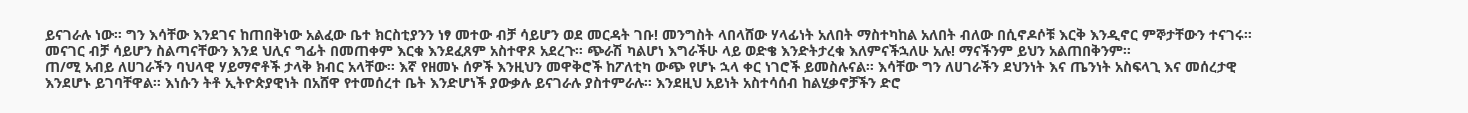ይናገራሉ ነው። ግን እሳቸው እንደገና ከጠበቅነው አልፈው ቤተ ክርስቲያንን ነፃ መተው ብቻ ሳይሆን ወደ መርዳት ገቡ! መንግስት ላበላሸው ሃላፊነት አለበት ማስተካከል አለበት ብለው በሲኖዶሶቹ እርቅ እንዲኖር ምኞታቸውን ተናገሩ። መናገር ብቻ ሳይሆን ስልጣናቸውን እንደ ህሊና ግፊት በመጠቀም እርቁ እንደፈጸም አስተዋጾ አደረጉ። ጭራሽ ካልሆነ እግራችሁ ላይ ወድቄ እንድትታረቁ እለምናችኋለሁ አሉ! ማናችንም ይህን አልጠበቅንም።
ጠ/ሚ አብይ ለሀገራችን ባህላዊ ሃይማኖቶች ታላቅ ክብር አላቸው። እኛ የዘመኑ ሰዎች እንዚህን መዋቅሮች ከፖለቲካ ውጭ የሆኑ ኋላ ቀር ነገሮች ይመስሉናል። እሳቸው ግን ለሀገራችን ደህንነት እና ጤንነት አስፍላጊ እና መሰረታዊ እንደሆኑ ይገባቸዋል። እነሱን ትቶ ኢትዮጵያዊነት በአሸዋ የተመሰረተ ቤት እንድሆነች ያውቃሉ ይናገራሉ ያስተምራሉ። እንደዚህ አይነት አስተሳሰብ ከልሂቃኖቻችን ድሮ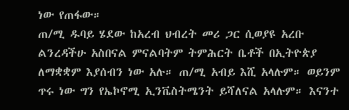ነው የጠፋው።
ጠ/ሚ ዱባይ ሄደው ከአረብ ህብረት መሪ ጋር ሲወያዩ አረቡ ልንረዳችሁ አስበናል ምናልባትም ትምሕርት ቤቶች በኢትዮጵያ ለማቋቋም እያሰብን ነው አሉ። ጠ/ሚ አብይ እሺ አላሉም። ወይንም ጥሩ ነው ግን የኤኮኖሚ ኢንቬስትሜንት ይሻለናል አላሉም። እናንተ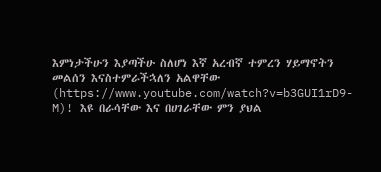እምነታችሁን እያጣችሁ ስለሆነ እኛ አረብኛ ተምረን ሃይማኖትን መልሰን እናስተምራችኋለን አልዋቸው (https://www.youtube.com/watch?v=b3GUI1rD9-M)! እዩ በራሳቸው እና በሀገራቸው ምን ያህል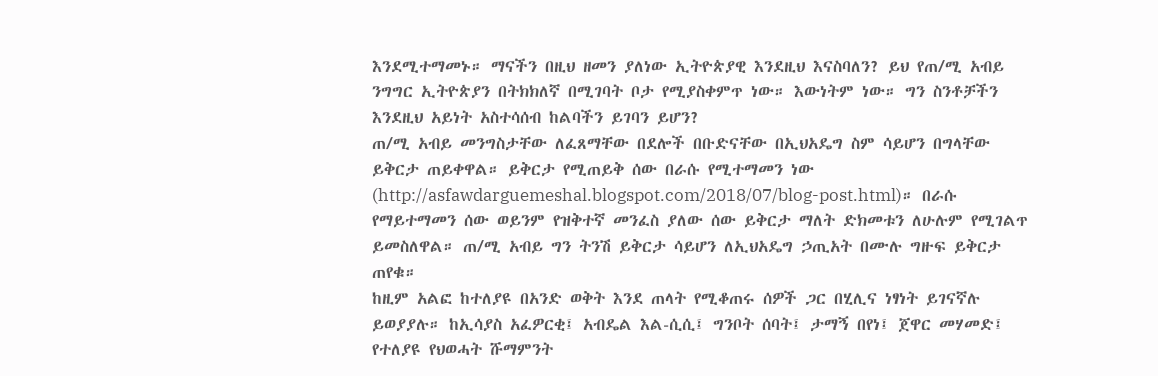እንደሚተማመኑ። ማናችን በዚህ ዘመን ያለነው ኢትዮጵያዊ እንደዚህ እናስባለን? ይህ የጠ/ሚ አብይ ንግግር ኢትዮጵያን በትክክለኛ በሚገባት ቦታ የሚያስቀምጥ ነው። እውነትም ነው። ግን ስንቶቻችን እንደዚህ አይነት አስተሳሰብ ከልባችን ይገባን ይሆን?
ጠ/ሚ አብይ መንግስታቸው ለፈጸማቸው በደሎች በቡድናቸው በኢህአዴግ ስም ሳይሆን በግላቸው ይቅርታ ጠይቀዋል። ይቅርታ የሚጠይቅ ሰው በራሱ የሚተማመን ነው (http://asfawdarguemeshal.blogspot.com/2018/07/blog-post.html)። በራሱ የማይተማመን ሰው ወይንም የዝቅተኛ መንፈስ ያለው ሰው ይቅርታ ማለት ድክመቱን ለሁሉም የሚገልጥ ይመስለዋል። ጠ/ሚ አብይ ግን ትንሽ ይቅርታ ሳይሆን ለኢህአዴግ ኃጢአት በሙሉ ግዙፍ ይቅርታ ጠየቁ።
ከዚም አልፎ ከተለያዩ በአንድ ወቅት እንደ ጠላት የሚቆጠሩ ሰዎች ጋር በሂሊና ነፃነት ይገናኛሉ ይወያያሉ። ከኢሳያስ አፈዎርቂ፤ አብዴል እል-ሲሲ፤ ግንቦት ሰባት፤ ታማኝ በየነ፤ ጀዋር መሃመድ፤ የተለያዩ የህወሓት ሹማምንት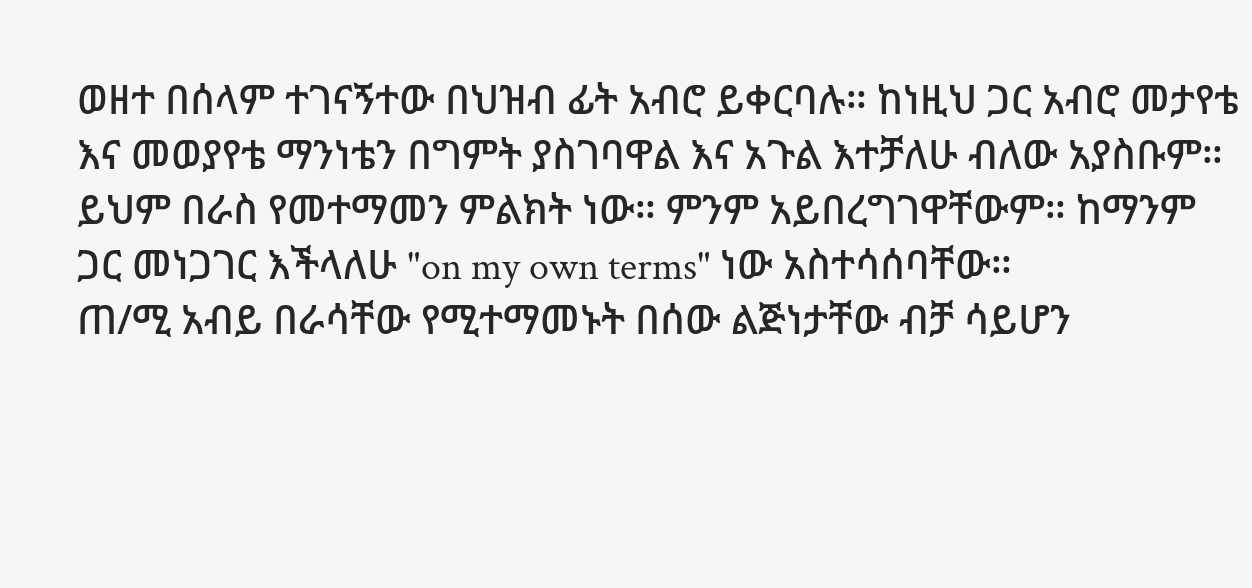ወዘተ በሰላም ተገናኝተው በህዝብ ፊት አብሮ ይቀርባሉ። ከነዚህ ጋር አብሮ መታየቴ እና መወያየቴ ማንነቴን በግምት ያስገባዋል እና አጉል እተቻለሁ ብለው አያስቡም። ይህም በራስ የመተማመን ምልክት ነው። ምንም አይበረግገዋቸውም። ከማንም ጋር መነጋገር እችላለሁ "on my own terms" ነው አስተሳሰባቸው።
ጠ/ሚ አብይ በራሳቸው የሚተማመኑት በሰው ልጅነታቸው ብቻ ሳይሆን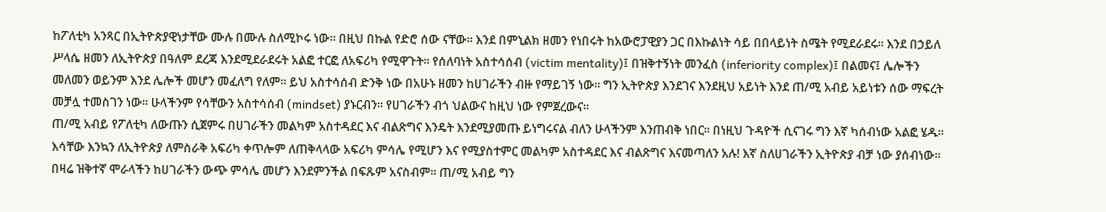ከፖለቲካ አንጻር በኢትዮጵያዊነታቸው ሙሉ በሙሉ ስለሚኮሩ ነው። በዚህ በኩል የድሮ ሰው ናቸው። እንደ በምኒልክ ዘመን የነበሩት ከአውሮፓዊያን ጋር በእኩልነት ሳይ በበላይነት ስሜት የሚደራደሩ። እንደ በኃይለ ሥላሴ ዘመን ለኢትዮጵያ በዓለም ደረጃ እንደሚደራደሩት አልፎ ተርፎ ለአፍሪካ የሚዋጉት። የሰለባነት አስተሳሰብ (victim mentality)፤ በዝቅተኝነት መንፈስ (inferiority complex)፤ በልመና፤ ሌሎችን መለመን ወይንም እንደ ሌሎች መሆን መፈለግ የለም። ይህ አስተሳሰብ ድንቅ ነው በአሁኑ ዘመን ከሀገራችን ብዙ የማይገኝ ነው። ግን ኢትዮጵያ እንደገና እንደዚህ አይነት እንደ ጠ/ሚ አብይ አይነቱን ሰው ማፍረት መቻሏ ተመስገን ነው። ሁላችንም የሳቸውን አስተሳሰብ (mindset) ያኑርብን። የሀገራችን ብጎ ህልውና ከዚህ ነው የምጀረውና።
ጠ/ሚ አብይ የፖለቲካ ለውጡን ሲጀምሩ በሀገራችን መልካም አስተዳደር እና ብልጽግና እንዴት እንደሚያመጡ ይነግሩናል ብለን ሁላችንም እንጠብቅ ነበር። በነዚህ ጉዳዮች ሲናገሩ ግን እኛ ካሰብነው አልፎ ሄዱ። እሳቸው እንኳን ለኢትዮጵያ ለምስራቅ አፍሪካ ቀጥሎም ለጠቅላላው አፍሪካ ምሳሌ የሚሆን እና የሚያስተምር መልካም አስተዳደር እና ብልጽግና እናመጣለን አሉ! እኛ ስለሀገራችን ኢትዮጵያ ብቻ ነው ያሰብነው። በዛሬ ዝቅተኛ ሞራላችን ከሀገራችን ውጭ ምሳሌ መሆን እንደምንችል በፍጹም አናስብም። ጠ/ሚ አብይ ግን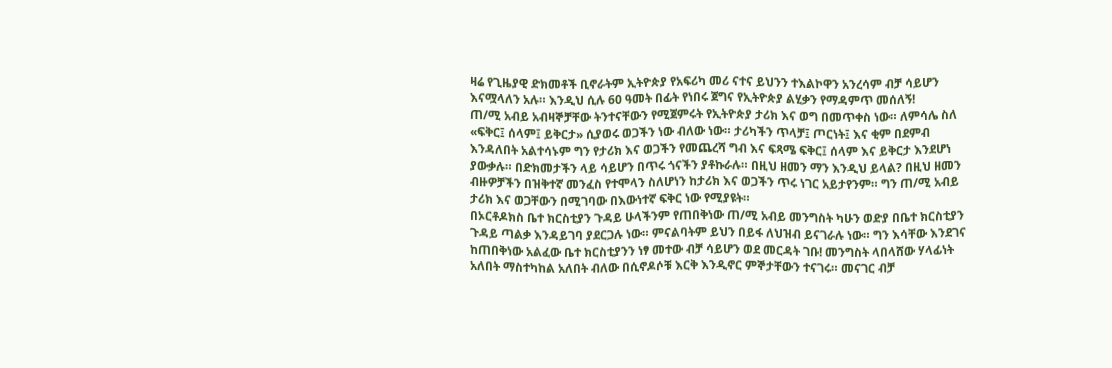ዛሬ የጊዜያዊ ድክመቶች ቢኖራትም ኢትዮጵያ የአፍሪካ መሪ ናተና ይህንን ተእልኮዋን አንረሳም ብቻ ሳይሆን እናሟላለን አሉ። እንዲህ ሲሉ 60 ዓመት በፊት የነበሩ ጀግና የኢትዮጵያ ልሂቃን የማዳምጥ መሰለኝ!
ጠ/ሚ አብይ አብዛኞቻቸው ትንተናቸውን የሚጀምሩት የኢትዮጵያ ታሪክ እና ወግ በመጥቀስ ነው። ለምሳሌ ስለ «ፍቅር፤ ሰላም፤ ይቅርታ» ሲያወሩ ወጋችን ነው ብለው ነው። ታሪካችን ጥላቻ፤ ጦርነት፤ እና ቂም በደምብ እንዳለበት አልተሳኑም ግን የታሪክ እና ወጋችን የመጨረሻ ግብ እና ፍጻሜ ፍቅር፤ ሰላም እና ይቅርታ እንደሆነ ያውቃሉ። በድክመታችን ላይ ሳይሆን በጥሩ ጎናችን ያቶኩራሉ። በዚህ ዘመን ማን እንዲህ ይላል? በዚህ ዘመን ብዙዎቻችን በዝቅተኛ መንፈስ የተሞላን ስለሆነን ከታሪክ እና ወጋችን ጥሩ ነገር አይታየንም። ግን ጠ/ሚ አብይ ታሪክ እና ወጋቸውን በሚገባው በእውነተኛ ፍቅር ነው የሚያዩት።
በኦርቶዶክስ ቤተ ክርስቲያን ጉዳይ ሁላችንም የጠበቅነው ጠ/ሚ አብይ መንግስት ካሁን ወድያ በቤተ ክርስቲያን ጉዳይ ጣልቃ እንዳይገባ ያደርጋሉ ነው። ምናልባትም ይህን በይፋ ለህዝብ ይናገራሉ ነው። ግን እሳቸው እንደገና ከጠበቅነው አልፈው ቤተ ክርስቲያንን ነፃ መተው ብቻ ሳይሆን ወደ መርዳት ገቡ! መንግስት ላበላሸው ሃላፊነት አለበት ማስተካከል አለበት ብለው በሲኖዶሶቹ እርቅ እንዲኖር ምኞታቸውን ተናገሩ። መናገር ብቻ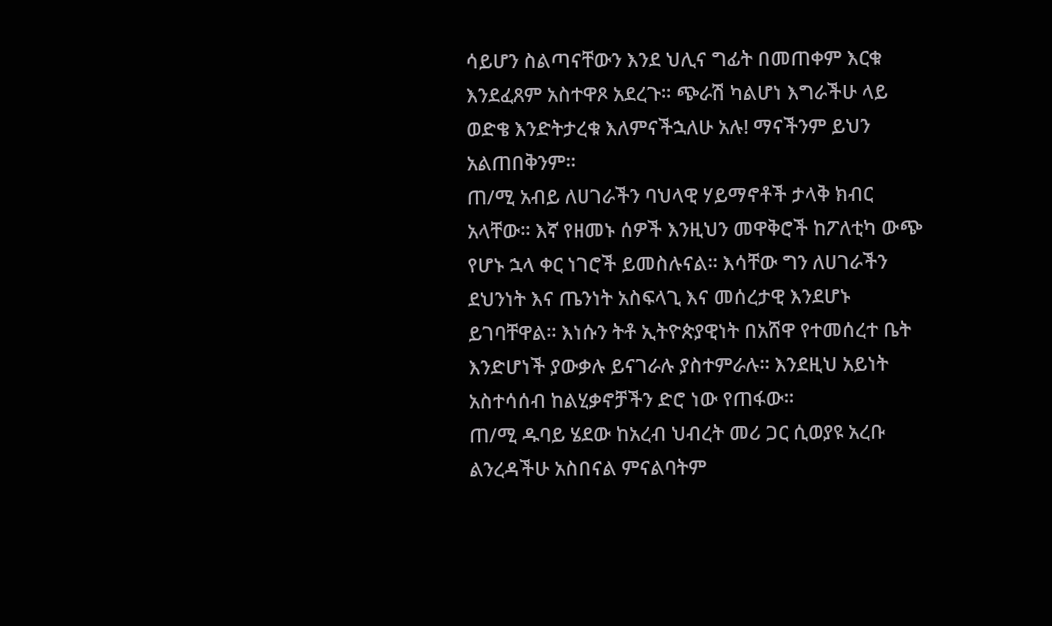ሳይሆን ስልጣናቸውን እንደ ህሊና ግፊት በመጠቀም እርቁ እንደፈጸም አስተዋጾ አደረጉ። ጭራሽ ካልሆነ እግራችሁ ላይ ወድቄ እንድትታረቁ እለምናችኋለሁ አሉ! ማናችንም ይህን አልጠበቅንም።
ጠ/ሚ አብይ ለሀገራችን ባህላዊ ሃይማኖቶች ታላቅ ክብር አላቸው። እኛ የዘመኑ ሰዎች እንዚህን መዋቅሮች ከፖለቲካ ውጭ የሆኑ ኋላ ቀር ነገሮች ይመስሉናል። እሳቸው ግን ለሀገራችን ደህንነት እና ጤንነት አስፍላጊ እና መሰረታዊ እንደሆኑ ይገባቸዋል። እነሱን ትቶ ኢትዮጵያዊነት በአሸዋ የተመሰረተ ቤት እንድሆነች ያውቃሉ ይናገራሉ ያስተምራሉ። እንደዚህ አይነት አስተሳሰብ ከልሂቃኖቻችን ድሮ ነው የጠፋው።
ጠ/ሚ ዱባይ ሄደው ከአረብ ህብረት መሪ ጋር ሲወያዩ አረቡ ልንረዳችሁ አስበናል ምናልባትም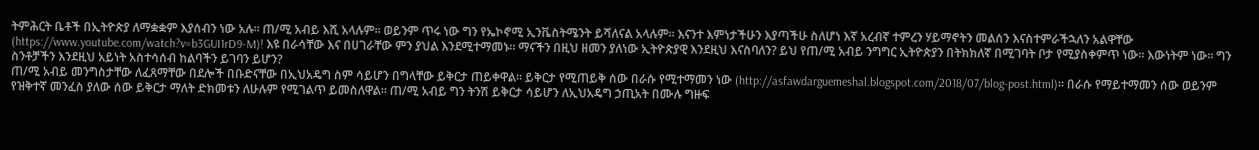ትምሕርት ቤቶች በኢትዮጵያ ለማቋቋም እያሰብን ነው አሉ። ጠ/ሚ አብይ እሺ አላሉም። ወይንም ጥሩ ነው ግን የኤኮኖሚ ኢንቬስትሜንት ይሻለናል አላሉም። እናንተ እምነታችሁን እያጣችሁ ስለሆነ እኛ አረብኛ ተምረን ሃይማኖትን መልሰን እናስተምራችኋለን አልዋቸው (https://www.youtube.com/watch?v=b3GUI1rD9-M)! እዩ በራሳቸው እና በሀገራቸው ምን ያህል እንደሚተማመኑ። ማናችን በዚህ ዘመን ያለነው ኢትዮጵያዊ እንደዚህ እናስባለን? ይህ የጠ/ሚ አብይ ንግግር ኢትዮጵያን በትክክለኛ በሚገባት ቦታ የሚያስቀምጥ ነው። እውነትም ነው። ግን ስንቶቻችን እንደዚህ አይነት አስተሳሰብ ከልባችን ይገባን ይሆን?
ጠ/ሚ አብይ መንግስታቸው ለፈጸማቸው በደሎች በቡድናቸው በኢህአዴግ ስም ሳይሆን በግላቸው ይቅርታ ጠይቀዋል። ይቅርታ የሚጠይቅ ሰው በራሱ የሚተማመን ነው (http://asfawdarguemeshal.blogspot.com/2018/07/blog-post.html)። በራሱ የማይተማመን ሰው ወይንም የዝቅተኛ መንፈስ ያለው ሰው ይቅርታ ማለት ድክመቱን ለሁሉም የሚገልጥ ይመስለዋል። ጠ/ሚ አብይ ግን ትንሽ ይቅርታ ሳይሆን ለኢህአዴግ ኃጢአት በሙሉ ግዙፍ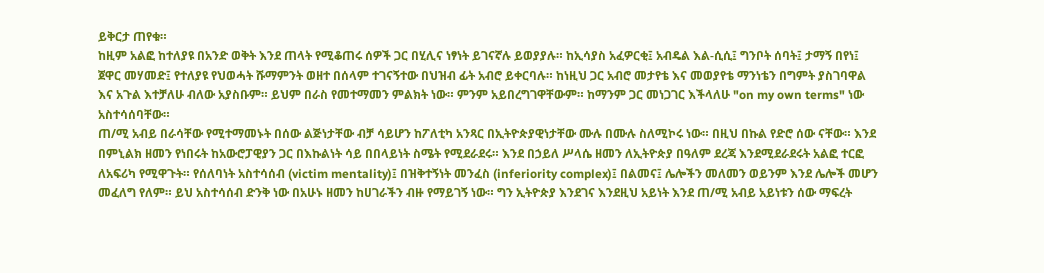ይቅርታ ጠየቁ።
ከዚም አልፎ ከተለያዩ በአንድ ወቅት እንደ ጠላት የሚቆጠሩ ሰዎች ጋር በሂሊና ነፃነት ይገናኛሉ ይወያያሉ። ከኢሳያስ አፈዎርቂ፤ አብዴል እል-ሲሲ፤ ግንቦት ሰባት፤ ታማኝ በየነ፤ ጀዋር መሃመድ፤ የተለያዩ የህወሓት ሹማምንት ወዘተ በሰላም ተገናኝተው በህዝብ ፊት አብሮ ይቀርባሉ። ከነዚህ ጋር አብሮ መታየቴ እና መወያየቴ ማንነቴን በግምት ያስገባዋል እና አጉል እተቻለሁ ብለው አያስቡም። ይህም በራስ የመተማመን ምልክት ነው። ምንም አይበረግገዋቸውም። ከማንም ጋር መነጋገር እችላለሁ "on my own terms" ነው አስተሳሰባቸው።
ጠ/ሚ አብይ በራሳቸው የሚተማመኑት በሰው ልጅነታቸው ብቻ ሳይሆን ከፖለቲካ አንጻር በኢትዮጵያዊነታቸው ሙሉ በሙሉ ስለሚኮሩ ነው። በዚህ በኩል የድሮ ሰው ናቸው። እንደ በምኒልክ ዘመን የነበሩት ከአውሮፓዊያን ጋር በእኩልነት ሳይ በበላይነት ስሜት የሚደራደሩ። እንደ በኃይለ ሥላሴ ዘመን ለኢትዮጵያ በዓለም ደረጃ እንደሚደራደሩት አልፎ ተርፎ ለአፍሪካ የሚዋጉት። የሰለባነት አስተሳሰብ (victim mentality)፤ በዝቅተኝነት መንፈስ (inferiority complex)፤ በልመና፤ ሌሎችን መለመን ወይንም እንደ ሌሎች መሆን መፈለግ የለም። ይህ አስተሳሰብ ድንቅ ነው በአሁኑ ዘመን ከሀገራችን ብዙ የማይገኝ ነው። ግን ኢትዮጵያ እንደገና እንደዚህ አይነት እንደ ጠ/ሚ አብይ አይነቱን ሰው ማፍረት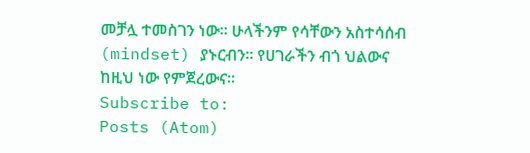መቻሏ ተመስገን ነው። ሁላችንም የሳቸውን አስተሳሰብ (mindset) ያኑርብን። የሀገራችን ብጎ ህልውና ከዚህ ነው የምጀረውና።
Subscribe to:
Posts (Atom)